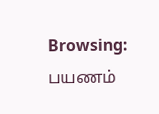Browsing: பயணம்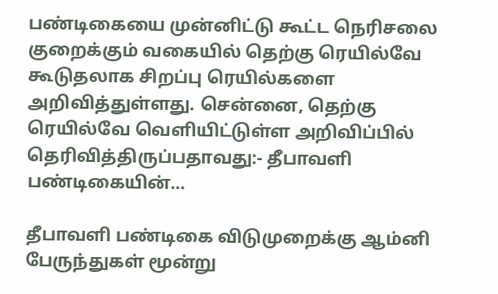பண்டிகையை முன்னிட்டு கூட்ட நெரிசலை குறைக்கும் வகையில் தெற்கு ரெயில்வே கூடுதலாக சிறப்பு ரெயில்களை அறிவித்துள்ளது. சென்னை, தெற்கு ரெயில்வே வெளியிட்டுள்ள அறிவிப்பில் தெரிவித்திருப்பதாவது:- தீபாவளி பண்டிகையின்…

தீபாவளி பண்டிகை விடுமுறைக்கு ஆம்னி பேருந்துகள் மூன்று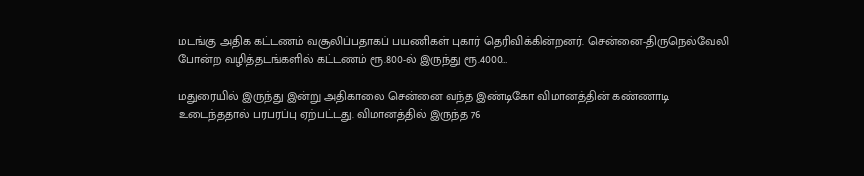மடங்கு அதிக கட்டணம் வசூலிப்பதாகப் பயணிகள் புகார் தெரிவிக்கின்றனர். சென்னை-திருநெல்வேலி போன்ற வழித்தடங்களில் கட்டணம் ரூ.800-ல் இருந்து ரூ.4000…

மதுரையில் இருந்து இன்று அதிகாலை சென்னை வந்த இண்டிகோ விமானத்தின் கண்ணாடி உடைந்ததால் பரபரப்பு ஏற்பட்டது. விமானத்தில் இருந்த 76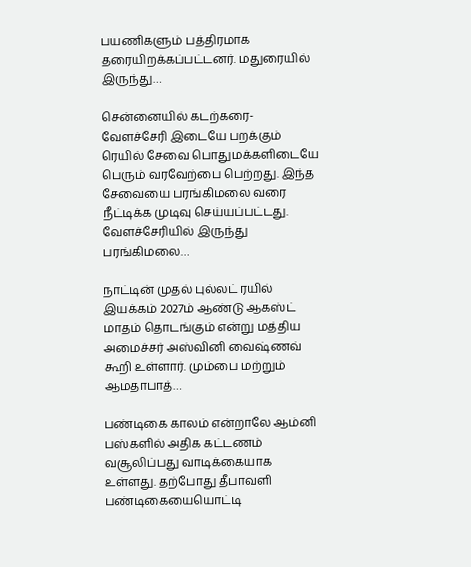பயணிகளும் பத்திரமாக தரையிறக்கப்பட்டனர். மதுரையில் இருந்து…

சென்னையில் கடற்கரை-வேளச்சேரி இடையே பறக்கும் ரெயில் சேவை பொதுமக்களிடையே பெரும் வரவேற்பை பெற்றது. இந்த சேவையை பரங்கிமலை வரை நீட்டிக்க முடிவு செய்யப்பட்டது. வேளச்சேரியில் இருந்து பரங்கிமலை…

நாட்டின் முதல் புல்லட் ரயில் இயக்கம் 2027ம் ஆண்டு ஆகஸ்ட் மாதம் தொடங்கும் என்று மத்திய அமைச்சர் அஸ்வினி வைஷ்ணவ் கூறி உள்ளார். மும்பை மற்றும் ஆமதாபாத்…

பண்டிகை காலம் என்றாலே ஆம்னி பஸ்களில் அதிக கட்டணம் வசூலிப்பது வாடிக்கையாக உள்ளது. தற்போது தீபாவளி பண்டிகையையொட்டி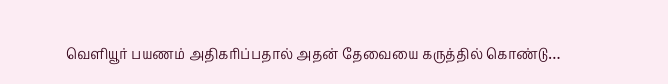வெளியூர் பயணம் அதிகரிப்பதால் அதன் தேவையை கருத்தில் கொண்டு…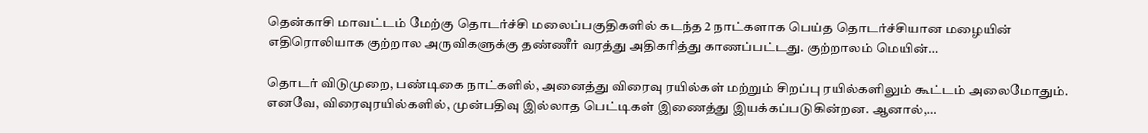தென்காசி மாவட்டம் மேற்கு தொடர்ச்சி மலைப்பகுதிகளில் கடந்த 2 நாட்களாக பெய்த தொடர்ச்சியான மழையின் எதிரொலியாக குற்றால அருவிகளுக்கு தண்ணீர் வரத்து அதிகரித்து காணப்பட்டது. குற்றாலம் மெயின்…

தொடர் விடுமுறை, பண்டிகை நாட்களில், அனைத்து விரைவு ரயில்கள் மற்றும் சிறப்பு ரயில்களிலும் கூட்டம் அலைமோதும். எனவே, விரைவுரயில்களில், முன்பதிவு இல்லாத பெட்டிகள் இணைத்து இயக்கப்படுகின்றன. ஆனால்,…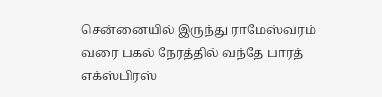சென்னையில் இருந்து ராமேஸ்வரம் வரை பகல் நேரத்தில் வந்தே பாரத் எக்ஸ்பிரஸ்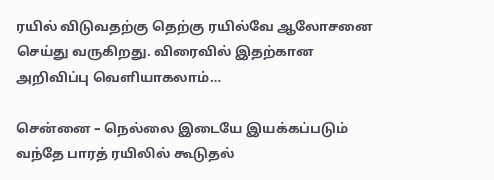ரயில் விடுவதற்கு தெற்கு ரயில்வே ஆலோசனை செய்து வருகிறது. விரைவில் இதற்கான அறிவிப்பு வெளியாகலாம்…

சென்னை – நெல்லை இடையே இயக்கப்படும் வந்தே பாரத் ரயிலில் கூடுதல்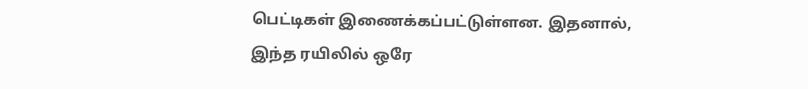பெட்டிகள் இணைக்கப்பட்டுள்ளன. இதனால், இந்த ரயிலில் ஒரே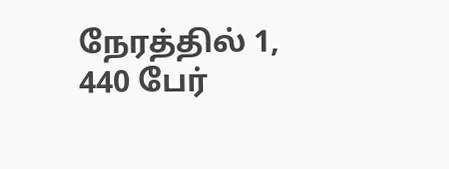நேரத்தில் 1, 440 பேர்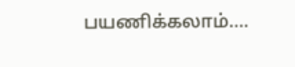பயணிக்கலாம்.…